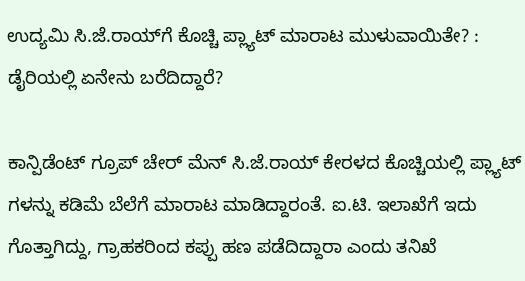ಉದ್ಯಮಿ ಸಿ.ಜೆ.ರಾಯ್‌ಗೆ ಕೊಚ್ಚಿ ಪ್ಲ್ಯಾಟ್ ಮಾರಾಟ ಮುಳುವಾಯಿತೇ? : ಡೈರಿಯಲ್ಲಿ ಏನೇನು ಬರೆದಿದ್ದಾರೆ?

ಕಾನ್ಪಿಡೆಂಟ್ ಗ್ರೂಪ್ ಚೇರ್ ಮೆನ್ ಸಿ.ಜೆ.ರಾಯ್ ಕೇರಳದ ಕೊಚ್ಚಿಯಲ್ಲಿ ಪ್ಲ್ಯಾಟ್ ಗಳನ್ನು ಕಡಿಮೆ ಬೆಲೆಗೆ ಮಾರಾಟ ಮಾಡಿದ್ದಾರಂತೆ. ಐ.ಟಿ. ಇಲಾಖೆಗೆ ಇದು ಗೊತ್ತಾಗಿದ್ದು, ಗ್ರಾಹಕರಿಂದ ಕಪ್ಪು ಹಣ ಪಡೆದಿದ್ದಾರಾ ಎಂದು ತನಿಖೆ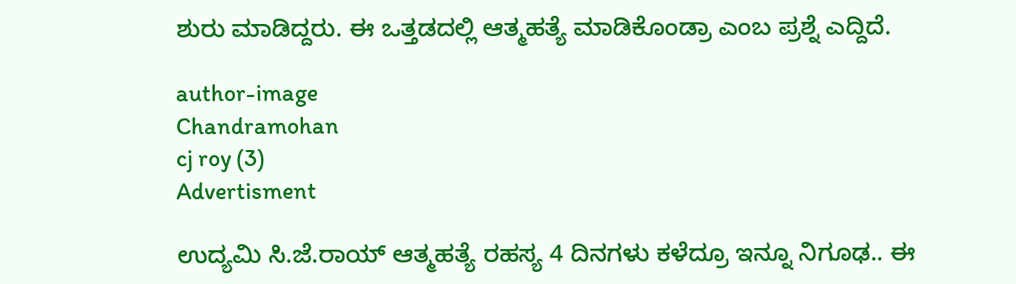ಶುರು ಮಾಡಿದ್ದರು. ಈ ಒತ್ತಡದಲ್ಲಿ ಆತ್ಮಹತ್ಯೆ ಮಾಡಿಕೊಂಡ್ರಾ ಎಂಬ ಪ್ರಶ್ನೆ ಎದ್ದಿದೆ.

author-image
Chandramohan
cj roy (3)
Advertisment

ಉದ್ಯಮಿ ಸಿ.ಜೆ.ರಾಯ್ ಆತ್ಮಹತ್ಯೆ ರಹಸ್ಯ 4 ದಿನಗಳು ಕಳೆದ್ರೂ ಇನ್ನೂ ನಿಗೂಢ.. ಈ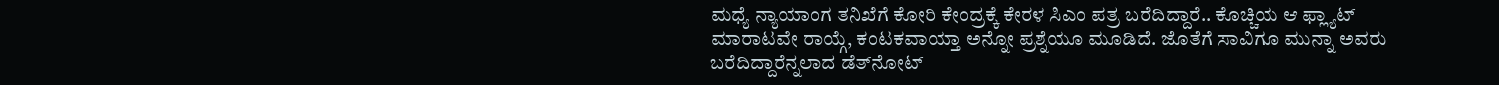ಮಧ್ಯೆ ನ್ಯಾಯಾಂಗ ತನಿಖೆಗೆ ಕೋರಿ ಕೇಂದ್ರಕ್ಕೆ ಕೇರಳ ಸಿಎಂ ಪತ್ರ ಬರೆದಿದ್ದಾರೆ.. ಕೊಚ್ಚಿಯ ಆ ಫ್ಲ್ಯಾಟ್ ಮಾರಾಟವೇ ರಾಯ್ಗೆ, ಕಂಟಕವಾಯ್ತಾ ಅನ್ನೋ ಪ್ರಶ್ನೆಯೂ ಮೂಡಿದೆ. ಜೊತೆಗೆ ಸಾವಿಗೂ ಮುನ್ನಾ ಅವರು ಬರೆದಿದ್ದಾರೆನ್ನಲಾದ ಡೆತ್‌ನೋಟ್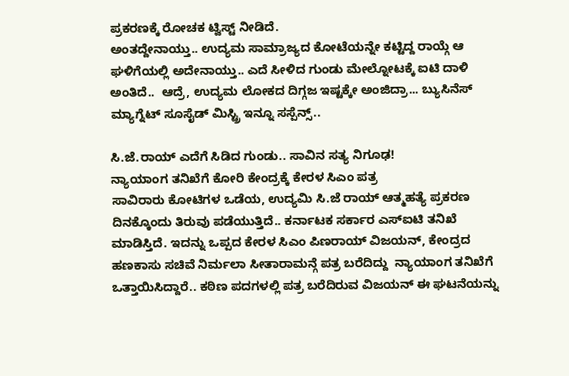ಪ್ರಕರಣಕ್ಕೆ ರೋಚಕ ಟ್ವಿಸ್ಟ್ ನೀಡಿದೆ.
ಅಂತದ್ದೇನಾಯ್ತು.. ಉದ್ಯಮ ಸಾಮ್ರಾಜ್ಯದ ಕೋಟೆಯನ್ನೇ ಕಟ್ಟಿದ್ದ ರಾಯ್ಗೆ ಆ ಘಳಿಗೆಯಲ್ಲಿ ಅದೇನಾಯ್ತು.. ಎದೆ ಸೀಳಿದ ಗುಂಡು ಮೇಲ್ನೋಟಕ್ಕೆ ಐಟಿ ದಾಳಿ ಅಂತಿದೆ..  ಆದ್ರೆ, ಉದ್ಯಮ ಲೋಕದ ದಿಗ್ಗಜ ಇಷ್ಟಕ್ಕೇ ಅಂಜಿದ್ರಾ... ಬ್ಯುಸಿನೆಸ್ ಮ್ಯಾಗ್ನೆಟ್ ಸೂಸೈಡ್ ಮಿಸ್ಟ್ರಿ ಇನ್ನೂ ಸಸ್ಪೆನ್ಸ್..

ಸಿ.ಜೆ.ರಾಯ್ ಎದೆಗೆ ಸಿಡಿದ ಗುಂಡು.. ಸಾವಿನ ಸತ್ಯ ನಿಗೂಢ!
ನ್ಯಾಯಾಂಗ ತನಿಖೆಗೆ ಕೋರಿ ಕೇಂದ್ರಕ್ಕೆ ಕೇರಳ ಸಿಎಂ ಪತ್ರ
ಸಾವಿರಾರು ಕೋಟಿಗಳ ಒಡೆಯ, ಉದ್ಯಮಿ ಸಿ.ಜೆ ರಾಯ್ ಆತ್ಮಹತ್ಯೆ ಪ್ರಕರಣ ದಿನಕ್ಕೊಂದು ತಿರುವು ಪಡೆಯುತ್ತಿದೆ.. ಕರ್ನಾಟಕ ಸರ್ಕಾರ ಎಸ್ಐಟಿ ತನಿಖೆ ಮಾಡಿಸ್ತಿದೆ. ಇದನ್ನು ಒಪ್ಪದ ಕೇರಳ ಸಿಎಂ ಪಿಣರಾಯ್ ವಿಜಯನ್, ಕೇಂದ್ರದ ಹಣಕಾಸು ಸಚಿವೆ ನಿರ್ಮಲಾ ಸೀತಾರಾಮನ್ಗೆ ಪತ್ರ ಬರೆದಿದ್ದು  ನ್ಯಾಯಾಂಗ ತನಿಖೆಗೆ ಒತ್ತಾಯಿಸಿದ್ದಾರೆ.. ಕಠಿಣ ಪದಗಳಲ್ಲಿ ಪತ್ರ ಬರೆದಿರುವ ವಿಜಯನ್ ಈ ಘಟನೆಯನ್ನು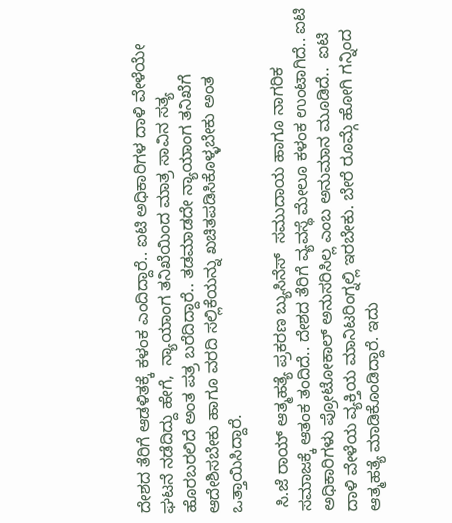ದೇಶದ ತೆರಿಗೆ ಆಡಳಿತಕ್ಕೆ ಕಳಂಕ ಎಂದಿದ್ದಾರೆ.. ಐಟಿ ಅಧಿಕಾರಿಗಳ ದಾಳಿ ವೇಳೆಯೇ ಘಟನೆ ನಡೆದಿದ್ದು ಹೇಗೆ,  ನ್ಯಾಯಾಂಗ ತನಿಖೆಯಿಂದ ಮಾತ್ರ ಸಾವಿನ ಸತ್ಯ ಹೊರಬರಲಿದೆ ಅಂತ ಪತ್ರ ಬರೆದಿದ್ದಾರೆ.. ತಡಮಾಡದೇ ನ್ಯಾಯಾಂಗ ತನಿಖೆಗೆ ಆದೇಶಿಸಬೇಕು ಹಾಗೂ ವರದಿ ಸಲ್ಲಿಕೆಯನ್ನು ಖಚಿತಪಡಿಸಿಕೊಳ್ಳಬೇಕು ಅಂತ ಒತ್ತಾಯಿಸಿದ್ದಾರೆ.

 ಸಿ.ಜೆ ರಾಯ್ ಆತ್ಮಹತ್ಯೆ ಪ್ರಕರಣ ಬ್ಯುಸಿನೆಸ್‌  ಸಮುದಾಯ ಹಾಗೂ ನಾಗರಿಕ ಸಮಾಜಕ್ಕೆ ಆತಂಕ ತಂದಿದೆ.. ದೇಶದ ತೆರಿಗೆ ವ್ಯವಸ್ಥೆ ಮೇಲೂ ಕಳಂಕ ಉಂಟಾಗಿದೆ.. ಐಟಿ ಅಧಿಕಾರಿಗಳು ಪ್ರೋಟೋಕಾಲ್ ಅನುಸರಿಸಿಲ್ಲ ಎಂಬ ಅನುಮಾನ ಮೂಡಿದೆ..  ಐಟಿ ದಾಳಿ ವೇಳೆಯ ವ್ಯಕ್ತಿಯ ಮಾನಿಟರಿಂಗ್ನಲ್ಲಿ ಇರಬೇಕು. ಬೇರೆ ರೂಮ್ಗೆ ಹೋಗಿ ಗನ್ನಿಂದ ಆತ್ಮಹತ್ಯೆ ಮಾಡಿಕೊಂಡಿದ್ದಾರೆ. ಇದು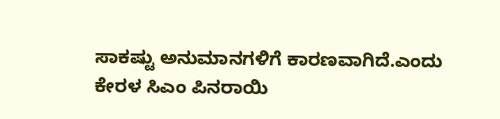ಸಾಕಷ್ಟು ಅನುಮಾನಗಳಿಗೆ ಕಾರಣವಾಗಿದೆ.ಎಂದು ಕೇರಳ ಸಿಎಂ ಪಿನರಾಯಿ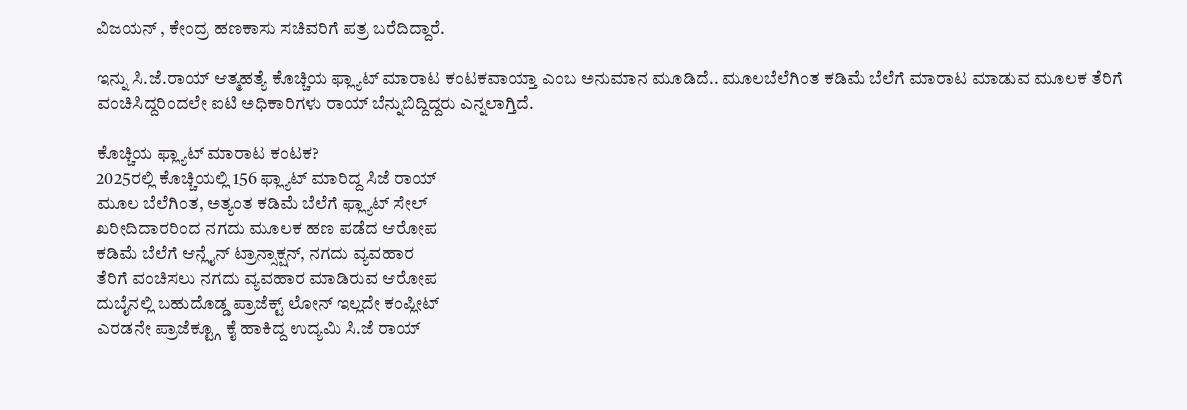ವಿಜಯನ್ , ಕೇಂದ್ರ ಹಣಕಾಸು ಸಚಿವರಿಗೆ ಪತ್ರ ಬರೆದಿದ್ದಾರೆ.

ಇನ್ನು ಸಿ.ಜೆ.ರಾಯ್ ಆತ್ಮಹತ್ಯೆ ಕೊಚ್ಚಿಯ ಫ್ಲ್ಯಾಟ್ ಮಾರಾಟ ಕಂಟಕವಾಯ್ತಾ ಎಂಬ ಅನುಮಾನ ಮೂಡಿದೆ.. ಮೂಲಬೆಲೆಗಿಂತ ಕಡಿಮೆ ಬೆಲೆಗೆ ಮಾರಾಟ ಮಾಡುವ ಮೂಲಕ ತೆರಿಗೆ ವಂಚಿಸಿದ್ದರಿಂದಲೇ ಐಟಿ ಅಧಿಕಾರಿಗಳು ರಾಯ್ ಬೆನ್ನುಬಿದ್ದಿದ್ದರು ಎನ್ನಲಾಗ್ತಿದೆ.

ಕೊಚ್ಚಿಯ ಫ್ಲ್ಯಾಟ್ ಮಾರಾಟ ಕಂಟಕ?
2025ರಲ್ಲಿ ಕೊಚ್ಚಿಯಲ್ಲಿ 156 ಫ್ಲ್ಯಾಟ್ ಮಾರಿದ್ದ ಸಿಜೆ ರಾಯ್
ಮೂಲ ಬೆಲೆಗಿಂತ, ಅತ್ಯಂತ ಕಡಿಮೆ ಬೆಲೆಗೆ ಫ್ಲ್ಯಾಟ್ ಸೇಲ್
ಖರೀದಿದಾರರಿಂದ ನಗದು ಮೂಲಕ ಹಣ ಪಡೆದ ಆರೋಪ
ಕಡಿಮೆ ಬೆಲೆಗೆ ಆನ್ಲೈನ್ ಟ್ರಾನ್ಸಾಕ್ಷನ್, ನಗದು ವ್ಯವಹಾರ
ತೆರಿಗೆ ವಂಚಿಸಲು ನಗದು ವ್ಯವಹಾರ ಮಾಡಿರುವ ಆರೋಪ
ದುಬೈನಲ್ಲಿ ಬಹುದೊಡ್ಡ ಪ್ರಾಜೆಕ್ಟ್ ಲೋನ್ ಇಲ್ಲದೇ ಕಂಪ್ಲೀಟ್
ಎರಡನೇ ಪ್ರಾಜೆಕ್ಟ್ಗೂ ಕೈ ಹಾಕಿದ್ದ ಉದ್ಯಮಿ ಸಿ.ಜೆ ರಾಯ್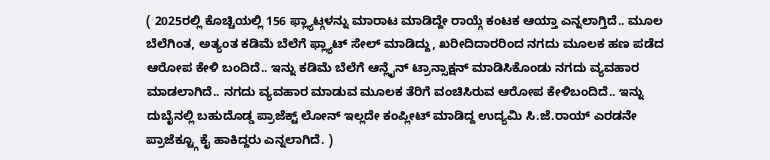( 2025ರಲ್ಲಿ ಕೊಚ್ಚಿಯಲ್ಲಿ 156 ಫ್ಲ್ಯಾಟ್ಗಳನ್ನು ಮಾರಾಟ ಮಾಡಿದ್ದೇ ರಾಯ್ಗೆ ಕಂಟಕ ಆಯ್ತಾ ಎನ್ನಲಾಗ್ತಿದೆ.. ಮೂಲ ಬೆಲೆಗಿಂತ, ಅತ್ಯಂತ ಕಡಿಮೆ ಬೆಲೆಗೆ ಫ್ಲ್ಯಾಟ್ ಸೇಲ್ ಮಾಡಿದ್ದು, ಖರೀದಿದಾರರಿಂದ ನಗದು ಮೂಲಕ ಹಣ ಪಡೆದ ಆರೋಪ ಕೇಳಿ ಬಂದಿದೆ.. ಇನ್ನು ಕಡಿಮೆ ಬೆಲೆಗೆ ಆನ್ಲೈನ್ ಟ್ರಾನ್ಸಾಕ್ಷನ್ ಮಾಡಿಸಿಕೊಂಡು ನಗದು ವ್ಯವಹಾರ ಮಾಡಲಾಗಿದೆ.. ನಗದು ವ್ಯವಹಾರ ಮಾಡುವ ಮೂಲಕ ತೆರಿಗೆ ವಂಚಿಸಿರುವ ಆರೋಪ ಕೇಳಿಬಂದಿದೆ.. ಇನ್ನು ದುಬೈನಲ್ಲಿ ಬಹುದೊಡ್ಡ ಪ್ರಾಜೆಕ್ಟ್ ಲೋನ್ ಇಲ್ಲದೇ ಕಂಪ್ಲೀಟ್ ಮಾಡಿದ್ದ ಉದ್ಯಮಿ ಸಿ.ಜೆ.ರಾಯ್ ಎರಡನೇ ಪ್ರಾಜೆಕ್ಟ್ಗೂ ಕೈ ಹಾಕಿದ್ದರು ಎನ್ನಲಾಗಿದೆ. )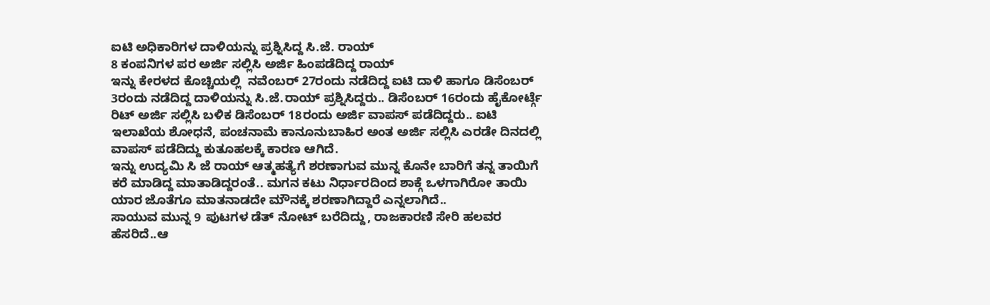ಐಟಿ ಅಧಿಕಾರಿಗಳ ದಾಳಿಯನ್ನು ಪ್ರಶ್ನಿಸಿದ್ದ ಸಿ.ಜೆ. ರಾಯ್
8 ಕಂಪನಿಗಳ ಪರ ಅರ್ಜಿ ಸಲ್ಲಿಸಿ ಅರ್ಜಿ ಹಿಂಪಡೆದಿದ್ದ ರಾಯ್
ಇನ್ನು ಕೇರಳದ ಕೊಚ್ಚಿಯಲ್ಲಿ  ನವೆಂಬರ್ 27ರಂದು ನಡೆದಿದ್ದ ಐಟಿ ದಾಳಿ ಹಾಗೂ ಡಿಸೆಂಬರ್ 3ರಂದು ನಡೆದಿದ್ದ ದಾಳಿಯನ್ನು ಸಿ.ಜೆ.ರಾಯ್ ಪ್ರಶ್ನಿಸಿದ್ದರು.. ಡಿಸೆಂಬರ್ 16ರಂದು ಹೈಕೋರ್ಟ್ಗೆ ರಿಟ್ ಅರ್ಜಿ ಸಲ್ಲಿಸಿ ಬಳಿಕ ಡಿಸೆಂಬರ್ 18ರಂದು ಅರ್ಜಿ ವಾಪಸ್ ಪಡೆದಿದ್ದರು.. ಐಟಿ ಇಲಾಖೆಯ ಶೋಧನೆ, ಪಂಚನಾಮೆ ಕಾನೂನುಬಾಹಿರ ಅಂತ ಅರ್ಜಿ ಸಲ್ಲಿಸಿ ಎರಡೇ ದಿನದಲ್ಲಿ ವಾಪಸ್ ಪಡೆದಿದ್ದು ಕುತೂಹಲಕ್ಕೆ ಕಾರಣ ಆಗಿದೆ.
ಇನ್ನು ಉದ್ಯಮಿ ಸಿ ಜೆ ರಾಯ್ ಆತ್ಮಹತ್ಯೆಗೆ ಶರಣಾಗುವ ಮುನ್ನ ಕೊನೇ ಬಾರಿಗೆ ತನ್ನ ತಾಯಿಗೆ ಕರೆ ಮಾಡಿದ್ದ ಮಾತಾಡಿದ್ದರಂತೆ.. ಮಗನ ಕಟು ನಿರ್ಧಾರದಿಂದ ಶಾಕ್ಗೆ ಒಳಗಾಗಿರೋ ತಾಯಿ ಯಾರ ಜೊತೆಗೂ ಮಾತನಾಡದೇ ಮೌನಕ್ಕೆ ಶರಣಾಗಿದ್ದಾರೆ ಎನ್ನಲಾಗಿದೆ..
ಸಾಯುವ ಮುನ್ನ 9 ಪುಟಗಳ ಡೆತ್ ನೋಟ್ ಬರೆದಿದ್ದು, ರಾಜಕಾರಣಿ ಸೇರಿ ಹಲವರ ಹೆಸರಿದೆ..ಆ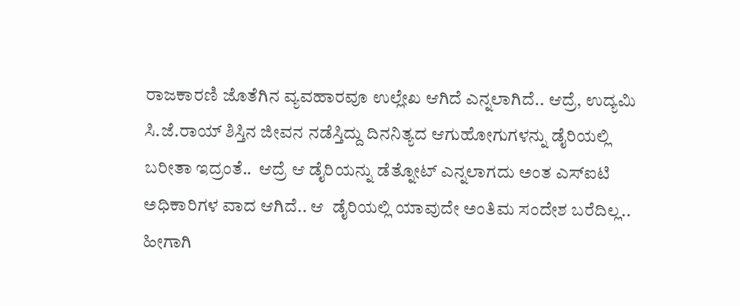ರಾಜಕಾರಣಿ ಜೊತೆಗಿನ ವ್ಯವಹಾರವೂ ಉಲ್ಲೇಖ ಆಗಿದೆ ಎನ್ನಲಾಗಿದೆ.. ಆದ್ರೆ, ಉದ್ಯಮಿ ಸಿ.ಜೆ.ರಾಯ್ ಶಿಸ್ತಿನ ಜೀವನ ನಡೆಸ್ತಿದ್ದು ದಿನನಿತ್ಯದ ಆಗುಹೋಗುಗಳನ್ನು ಡೈರಿಯಲ್ಲಿ ಬರೀತಾ ಇದ್ರಂತೆ..  ಆದ್ರೆ ಆ ಡೈರಿಯನ್ನು ಡೆತ್ನೋಟ್ ಎನ್ನಲಾಗದು ಅಂತ ಎಸ್ಐಟಿ ಅಧಿಕಾರಿಗಳ ವಾದ ಆಗಿದೆ.. ಆ  ಡೈರಿಯಲ್ಲಿ ಯಾವುದೇ ಅಂತಿಮ ಸಂದೇಶ ಬರೆದಿಲ್ಲ..  ಹೀಗಾಗಿ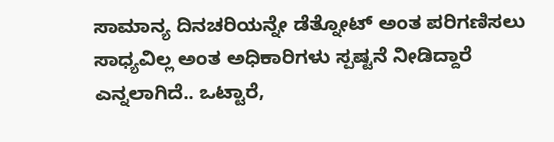ಸಾಮಾನ್ಯ ದಿನಚರಿಯನ್ನೇ ಡೆತ್ನೋಟ್ ಅಂತ ಪರಿಗಣಿಸಲು ಸಾಧ್ಯವಿಲ್ಲ ಅಂತ ಅಧಿಕಾರಿಗಳು ಸ್ಪಷ್ಟನೆ ನೀಡಿದ್ದಾರೆ ಎನ್ನಲಾಗಿದೆ.. ಒಟ್ಟಾರೆ,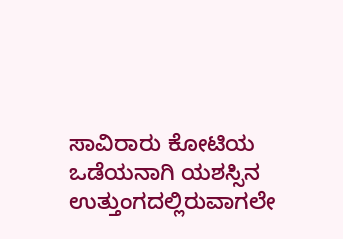ಸಾವಿರಾರು ಕೋಟಿಯ ಒಡೆಯನಾಗಿ ಯಶಸ್ಸಿನ ಉತ್ತುಂಗದಲ್ಲಿರುವಾಗಲೇ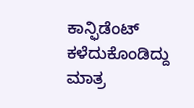ಕಾನ್ಫಿಡೆಂಟ್ ಕಳೆದುಕೊಂಡಿದ್ದು ಮಾತ್ರ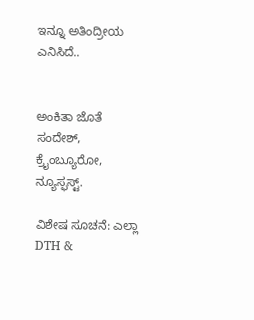ಇನ್ನೂ ಅತಿಂದ್ರೀಯ ಎನಿಸಿದೆ..


ಅಂಕಿತಾ ಜೊತೆ ಸಂದೇಶ್, ಕ್ರೈಂಬ್ಯೂರೋ, ನ್ಯೂಸ್ಫಸ್ಟ್.

ವಿಶೇಷ ಸೂಚನೆ: ಎಲ್ಲಾ DTH &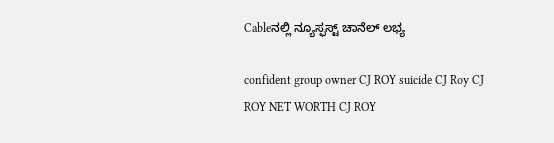Cableನಲ್ಲಿ ನ್ಯೂಸ್ಫಸ್ಟ್ ಚಾನೆಲ್ ಲಭ್ಯ

confident group owner CJ ROY suicide CJ Roy CJ ROY NET WORTH CJ ROY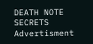DEATH NOTE SECRETS
Advertisment